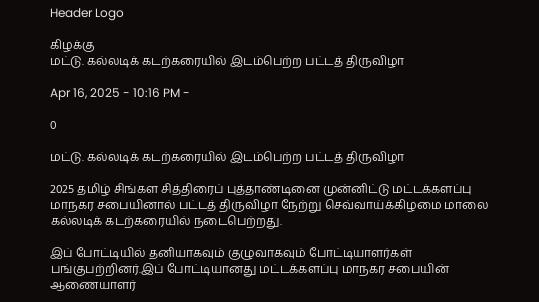Header Logo

கிழக்கு
மட்டு. கல்லடிக் கடற்கரையில் இடம்பெற்ற பட்டத் திருவிழா

Apr 16, 2025 - 10:16 PM -

0

மட்டு. கல்லடிக் கடற்கரையில் இடம்பெற்ற பட்டத் திருவிழா

2025 தமிழ் சிங்கள சித்திரைப் புத்தாண்டினை முன்னிட்டு மட்டக்களப்பு மாநகர சபையினால் பட்டத் திருவிழா நேற்று செவ்வாய்க்கிழமை மாலை கல்லடிக் கடற்கரையில் நடைபெற்றது.

இப் போட்டியில் தனியாகவும் குழுவாகவும் போட்டியாளர்கள் பங்குபற்றினர்.இப் போட்டியானது மட்டக்களப்பு மாநகர சபையின் ஆணையாளர்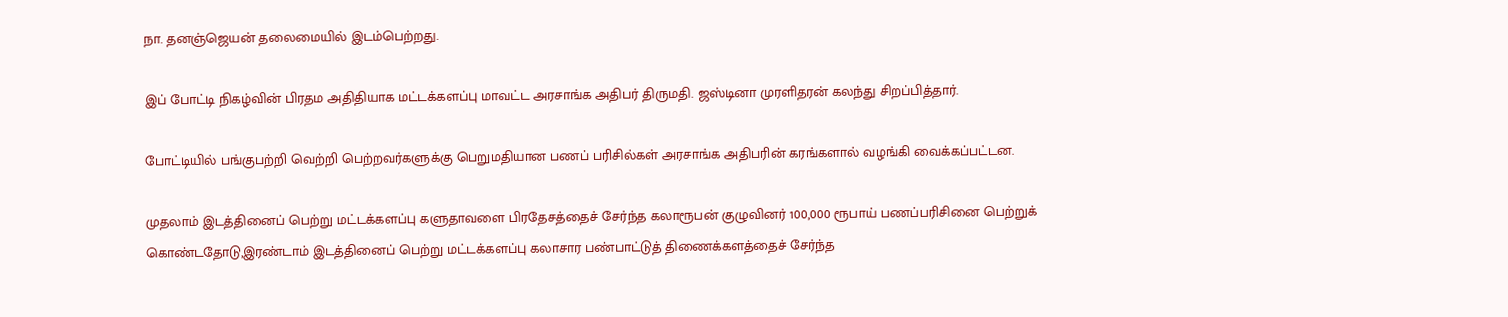நா. தனஞ்ஜெயன் தலைமையில் இடம்பெற்றது.

இப் போட்டி நிகழ்வின் பிரதம அதிதியாக மட்டக்களப்பு மாவட்ட அரசாங்க அதிபர் திருமதி. ஜஸ்டினா முரளிதரன் கலந்து சிறப்பித்தார்.

போட்டியில் பங்குபற்றி வெற்றி பெற்றவர்களுக்கு பெறுமதியான பணப் பரிசில்கள் அரசாங்க அதிபரின் கரங்களால் வழங்கி வைக்கப்பட்டன.

முதலாம் இடத்தினைப் பெற்று மட்டக்களப்பு களுதாவளை பிரதேசத்தைச் சேர்ந்த கலாரூபன் குழுவினர் 100,000 ரூபாய் பணப்பரிசினை பெற்றுக் கொண்டதோடு,இரண்டாம் இடத்தினைப் பெற்று மட்டக்களப்பு கலாசார பண்பாட்டுத் திணைக்களத்தைச் சேர்ந்த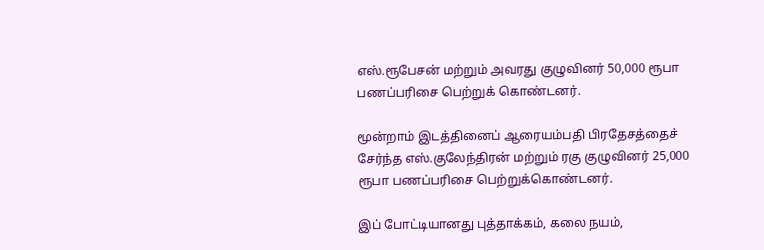எஸ்.ரூபேசன் மற்றும் அவரது குழுவினர் 50,000 ரூபா பணப்பரிசை பெற்றுக் கொண்டனர்.

மூன்றாம் இடத்தினைப் ஆரையம்பதி பிரதேசத்தைச் சேர்ந்த எஸ்.குலேந்திரன் மற்றும் ரகு குழுவினர் 25,000 ரூபா பணப்பரிசை பெற்றுக்கொண்டனர்.

இப் போட்டியானது புத்தாக்கம், கலை நயம்,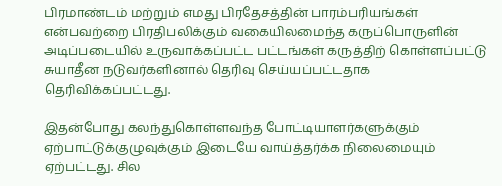பிரமாண்டம் மற்றும் எமது பிரதேசத்தின் பாரம்பரியங்கள் என்பவற்றை பிரதிபலிக்கும் வகையிலமைந்த கருப்பொருளின் அடிப்படையில் உருவாக்கப்பட்ட பட்டங்கள் கருத்திற் கொள்ளப்பட்டு சுயாதீன நடுவர்களினால் தெரிவு செய்யப்பட்டதாக தெரிவிக்கப்பட்டது.

இதன்போது கலந்துகொள்ளவந்த போட்டியாளர்களுக்கும் ஏற்பாட்டுக்குழுவுக்கும் இடையே வாய்த்தர்க்க நிலைமையும் ஏற்பட்டது. சில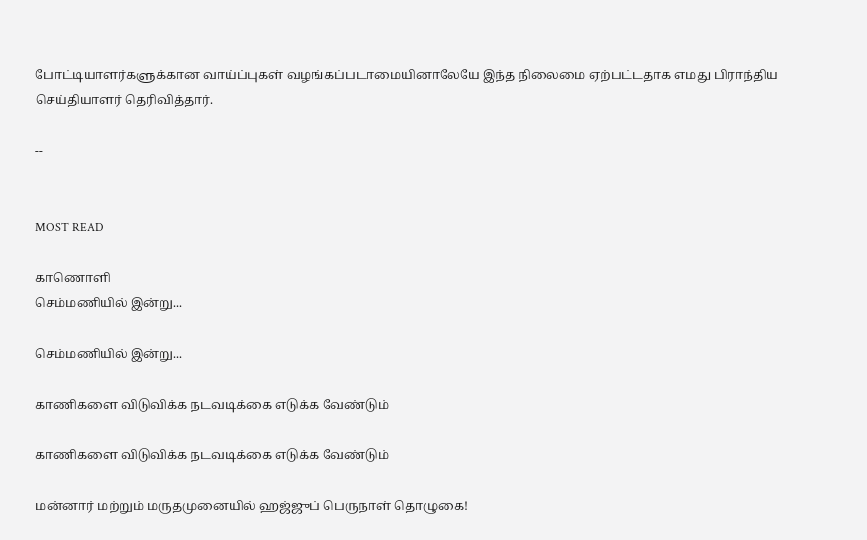போட்டியாளர்களுக்கான வாய்ப்புகள் வழங்கப்படாமையினாலேயே இந்த நிலைமை ஏற்பட்டதாக எமது பிராந்திய செய்தியாளர் தெரிவித்தார்.

--


MOST READ

காணொளி
செம்மணியில் இன்று...

செம்மணியில் இன்று...

காணிகளை விடுவிக்க நடவடிக்கை எடுக்க வேண்டும்

காணிகளை விடுவிக்க நடவடிக்கை எடுக்க வேண்டும்

மன்னார் மற்றும் மருதமுனையில் ஹஜ்ஜுப் பெருநாள் தொழுகை!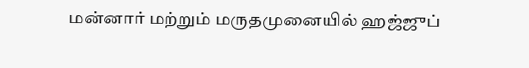மன்னார் மற்றும் மருதமுனையில் ஹஜ்ஜுப்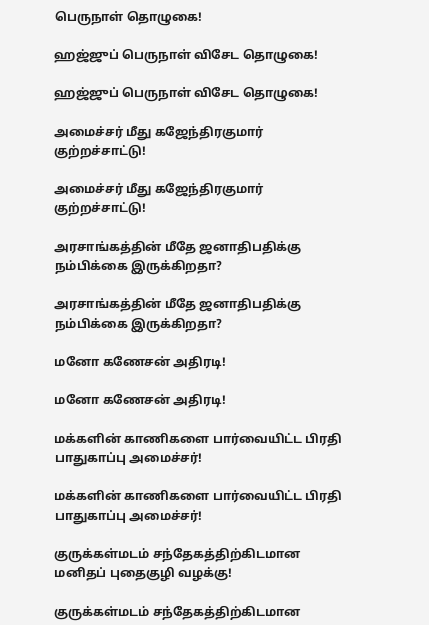பெருநாள் தொழுகை!

ஹஜ்ஜுப் பெருநாள் விசேட தொழுகை!

ஹஜ்ஜுப் பெருநாள் விசேட தொழுகை!

அமைச்சர் மீது கஜேந்திரகுமார் குற்றச்சாட்டு!

அமைச்சர் மீது கஜேந்திரகுமார் குற்றச்சாட்டு!

அரசாங்கத்தின் மீதே ஜனாதிபதிக்கு நம்பிக்கை இருக்கிறதா?

அரசாங்கத்தின் மீதே ஜனாதிபதிக்கு நம்பிக்கை இருக்கிறதா?

மனோ கணேசன் அதிரடி!

மனோ கணேசன் அதிரடி!

மக்களின் காணிகளை பார்வையிட்ட பிரதி பாதுகாப்பு அமைச்சர்!

மக்களின் காணிகளை பார்வையிட்ட பிரதி பாதுகாப்பு அமைச்சர்!

குருக்கள்மடம் சந்தேகத்திற்கிடமான மனிதப் புதைகுழி வழக்கு!

குருக்கள்மடம் சந்தேகத்திற்கிடமான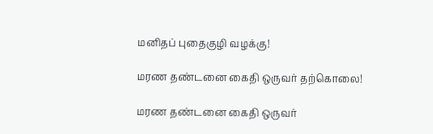மனிதப் புதைகுழி வழக்கு!

மரண தண்டனை கைதி ஒருவர் தற்கொலை!

மரண தண்டனை கைதி ஒருவர்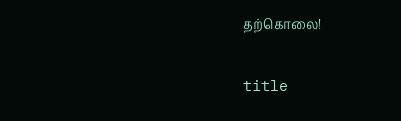தற்கொலை!

title